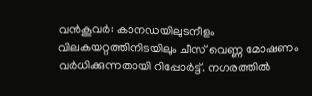വൻകൂവർ: കാനഡയിലുടനീളം വിലകയറ്റത്തിനിടയിലും ചീസ് വെണ്ണ മോഷണം വർധിക്കുന്നതായി റിപ്പോർട്ട്. നഗരത്തിൽ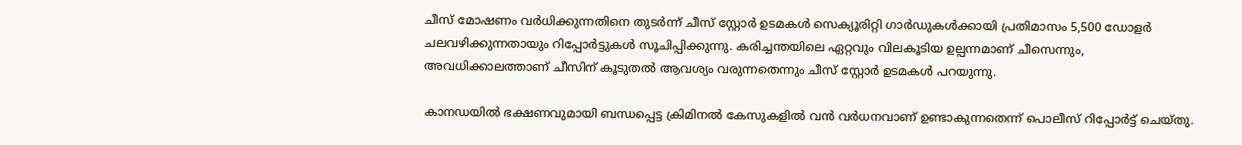ചീസ് മോഷണം വർധിക്കുന്നതിനെ തുടർന്ന് ചീസ് സ്റ്റോർ ഉടമകൾ സെക്യൂരിറ്റി ഗാർഡുകൾക്കായി പ്രതിമാസം 5,500 ഡോളർ ചലവഴിക്കുന്നതായും റിപ്പോർട്ടുകൾ സൂചിപ്പിക്കുന്നു. കരിച്ചന്തയിലെ ഏറ്റവും വിലകൂടിയ ഉല്പന്നമാണ് ചീസെന്നും, അവധിക്കാലത്താണ് ചീസിന് കൂടുതൽ ആവശ്യം വരുന്നതെന്നും ചീസ് സ്റ്റോർ ഉടമകൾ പറയുന്നു.

കാനഡയിൽ ഭക്ഷണവുമായി ബന്ധപ്പെട്ട ക്രിമിനൽ കേസുകളിൽ വൻ വർധനവാണ് ഉണ്ടാകുന്നതെന്ന് പൊലീസ് റിപ്പോർട്ട് ചെയ്തു.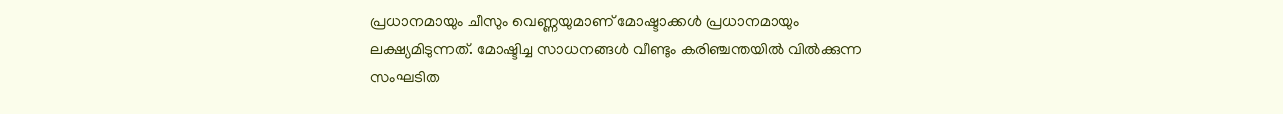പ്രധാനമായും ചീസും വെണ്ണയുമാണ് മോഷ്ടാക്കൾ പ്രധാനമായും ലക്ഷ്യമിടുന്നത്. മോഷ്ടിച്ച സാധനങ്ങൾ വീണ്ടും കരിഞ്ചന്തയിൽ വിൽക്കുന്ന സംഘടിത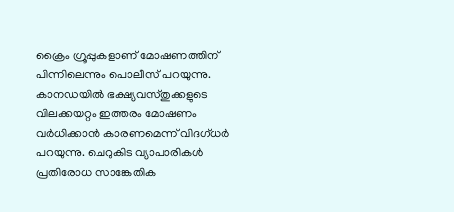ക്രൈം ഗ്രൂപ്പുകളാണ് മോഷണത്തിന് പിന്നിലെന്നും പൊലീസ് പറയുന്നു.
കാനഡയിൽ ഭക്ഷ്യവസ്തുക്കളുടെ വിലക്കയറ്റം ഇത്തരം മോഷണം വർധിക്കാൻ കാരണമെന്ന് വിദഗ്ധർ പറയുന്നു. ചെറുകിട വ്യാപാരികൾ പ്രതിരോധ സാങ്കേതിക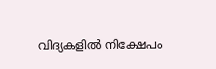വിദ്യകളിൽ നിക്ഷേപം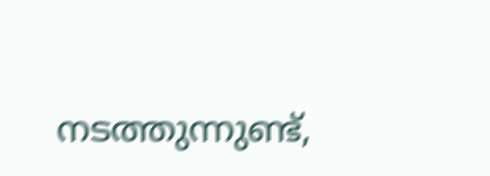നടത്തുന്നുണ്ട്,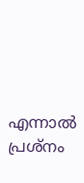എന്നാൽ പ്രശ്നം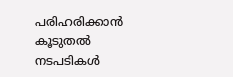പരിഹരിക്കാൻ കൂടുതൽ നടപടികൾ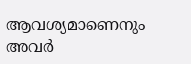ആവശ്യമാണെനും അവർ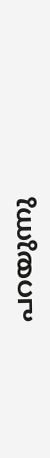പറയുന്നു